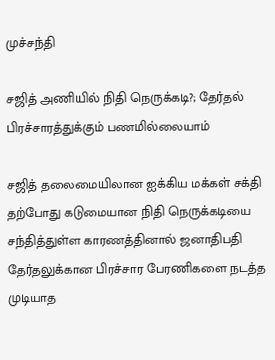முச்சந்தி

சஜித் அணியில் நிதி நெருக்கடி?; தேர்தல் பிரச்சாரத்துக்கும் பணமில்லையாம்

சஜித் தலைமையிலான ஐக்கிய மக்கள் சக்தி தற்போது கடுமையான நிதி நெருக்கடியை சந்தித்துள்ள காரணத்தினால் ஜனாதிபதி தேர்தலுக்கான பிரச்சார பேரணிகளை நடத்த முடியாத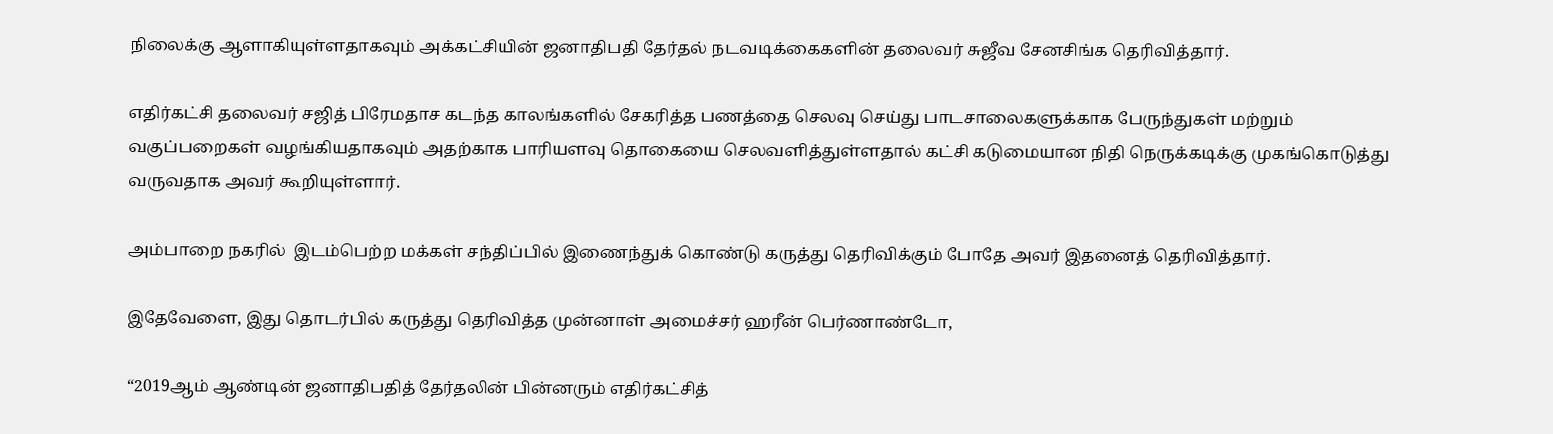நிலைக்கு ஆளாகியுள்ளதாகவும் அக்கட்சியின் ஜனாதிபதி தேர்தல் நடவடிக்கைகளின் தலைவர் சுஜீவ சேனசிங்க தெரிவித்தார்.

எதிர்கட்சி தலைவர் சஜித் பிரேமதாச கடந்த காலங்களில் சேகரித்த பணத்தை செலவு செய்து பாடசாலைகளுக்காக பேருந்துகள் மற்றும் வகுப்பறைகள் வழங்கியதாகவும் அதற்காக பாரியளவு தொகையை செலவளித்துள்ளதால் கட்சி கடுமையான நிதி நெருக்கடிக்கு முகங்கொடுத்து வருவதாக அவர் கூறியுள்ளார்.

அம்பாறை நகரில்  இடம்பெற்ற மக்கள் சந்திப்பில் இணைந்துக் கொண்டு கருத்து தெரிவிக்கும் போதே அவர் இதனைத் தெரிவித்தார்.

இதேவேளை, இது தொடர்பில் கருத்து தெரிவித்த முன்னாள் அமைச்சர் ஹரீன் பெர்ணாண்டோ,

“2019ஆம் ஆண்டின் ஜனாதிபதித் தேர்தலின் பின்னரும் எதிர்கட்சித்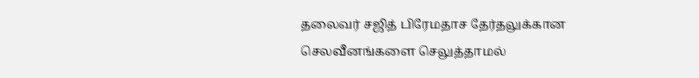தலைவர் சஜித் பிரேமதாச தேர்தலுக்கான செலவீனங்களை செலுத்தாமல்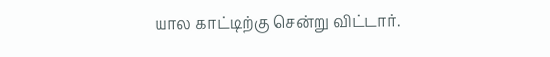யால காட்டிற்கு சென்று விட்டார்.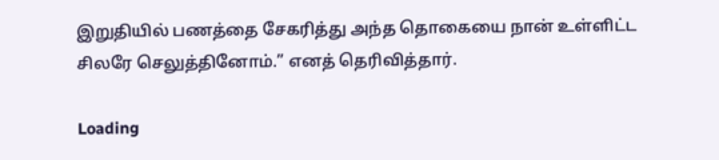இறுதியில் பணத்தை சேகரித்து அந்த தொகையை நான் உள்ளிட்ட சிலரே செலுத்தினோம்.” எனத் தெரிவித்தார்.

Loading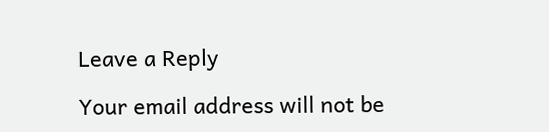Leave a Reply

Your email address will not be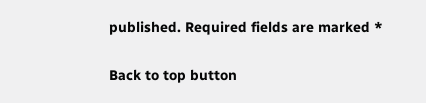published. Required fields are marked *

Back to top button